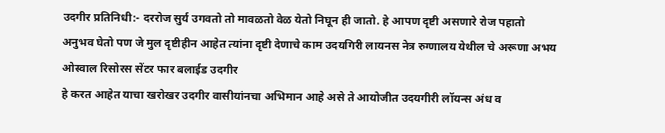उदगीर प्रतिनिधी:- दररोज सुर्य उगवतो तो मावळतो वेळ येतो निघून ही जातो. हे आपण दृष्टी असणारे रोज पहातो अनुभव घेतो पण जे मुल दृष्टीहीन आहेत त्यांना दृष्टी देणाचे काम उदयगिरी लायनस नेत्र रुग्णालय येथील चे अरूणा अभय ओस्वाल रिसोरस सेंटर फार बलाईड उदगीर
हे करत आहेत याचा खरोखर उदगीर वासीयांनचा अभिमान आहे असे ते आयोजीत उदयगीरी लॉयन्स अंध व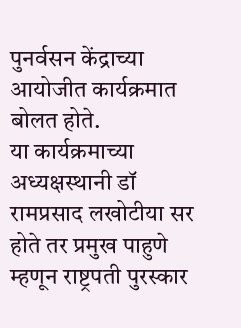पुनर्वसन केंद्राच्या आयोजीत कार्यक्रमात बोलत होते.
या कार्यक्रमाच्या अध्यक्षस्थानी डॉ रामप्रसाद लखोटीया सर होते तर प्रमुख पाहुणे म्हणून राष्ट्रपती पुरस्कार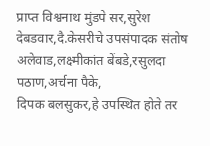प्राप्त विश्वनाथ मुंडपे सर,सुरेश देबडवार,दै.केसरीचे उपसंपादक संतोष अलेवाड,लक्ष्मीकांत बेंबडे,रसुलदा पठाण,अर्चना पैके,
दिपक बलसुकर,हे उपस्थित होते तर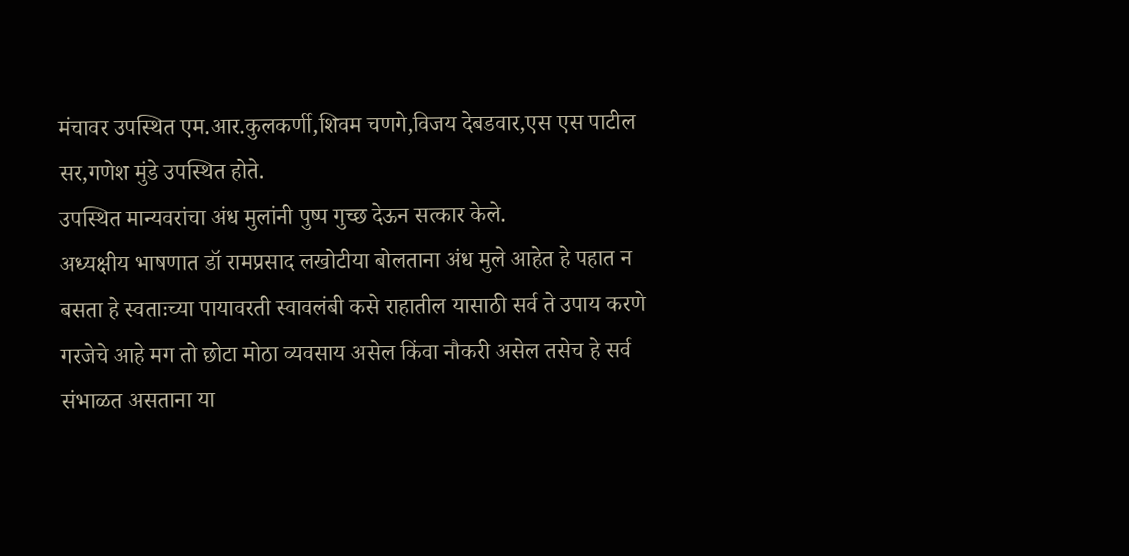मंचावर उपस्थित एम.आर.कुलकर्णी,शिवम चणगे,विजय देबडवार,एस एस पाटील सर,गणेश मुंडे उपस्थित होते.
उपस्थित मान्यवरांचा अंध मुलांनी पुष्प गुच्छ देऊन सत्कार केले.
अध्यक्षीय भाषणात डॉ रामप्रसाद लखोटीया बोलताना अंध मुले आहेत हे पहात न बसता हे स्वताःच्या पायावरती स्वावलंबी कसे राहातील यासाठी सर्व ते उपाय करणे गरजेचे आहे मग तो छोटा मोठा व्यवसाय असेल किंवा नौकरी असेल तसेच हे सर्व संभाळत असताना या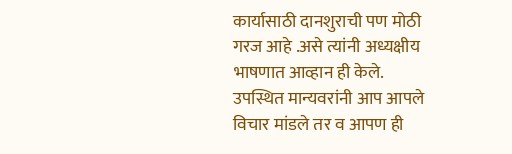कार्यासाठी दानशुराची पण मोठी गरज आहे .असे त्यांनी अध्यक्षीय भाषणात आव्हान ही केले.
उपस्थित मान्यवरांनी आप आपले विचार मांडले तर व आपण ही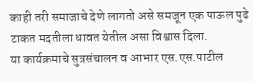काही तरी समाजाचे देणे लागतो असे समजून एक पाऊल पुढे टाकत मदतीला धावत येतील असा विश्वास दिला.
या कार्यक्रमाचे सुत्रसंचालन व आभार एस.एस.पाटील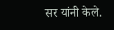सर यांनी केले.